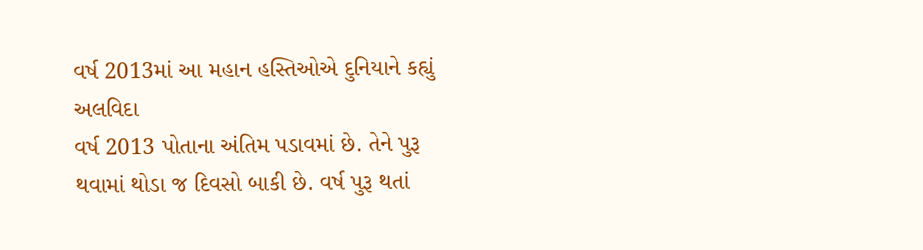વર્ષ 2013માં આ મહાન હસ્તિઓએ દુનિયાને કહ્યું અલવિદા
વર્ષ 2013 પોતાના અંતિમ પડાવમાં છે. તેને પુરૂ થવામાં થોડા જ દિવસો બાકી છે. વર્ષ પુરૂ થતાં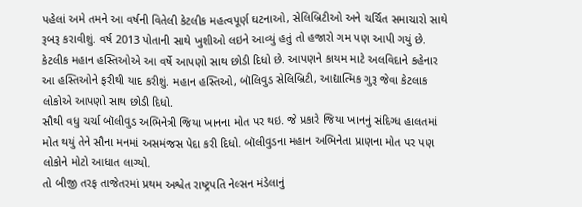પહેલાં અમે તમને આ વર્ષની વિતેલી કેટલીક મહત્વપૂર્ણ ઘટનાઓ, સેલિબ્રિટીઓ અને ચર્ચિત સમાચારો સાથે રૂબરૂ કરાવીશું. વર્ષ 2013 પોતાની સાથે ખુશીઓ લઇને આવ્યું હતું તો હજારો ગમ પણ આપી ગયું છે. કેટલીક મહાન હસ્તિઓએ આ વર્ષે આપણો સાથ છોડી દિધો છે. આપણને કાયમ માટે અલવિદાને કહેનાર આ હસ્તિઓને ફરીથી યાદ કરીશું. મહાન હસ્તિઓ, બૉલિવુડ સેલિબ્રિટી, આદ્યાત્મિક ગુરૂ જેવા કેટલાક લોકોએ આપણો સાથ છોડી દિધો.
સૌથી વધુ ચર્ચા બૉલીવુડ અભિનેત્રી જિયા ખાનના મોત પર થઇ. જે પ્રકારે જિયા ખાનનું સંદિગ્ધ હાલતમાં મોત થયું તેને સૌના મનમાં અસમંજસ પેદા કરી દિધો. બૉલીવુડના મહાન અભિનેતા પ્રાણના મોત પર પણ લોકોને મોટો આધાત લાગ્યો.
તો બીજી તરફ તાજેતરમાં પ્રથમ અશ્વેત રાષ્ટ્રપતિ નેલ્સન મંડેલાનું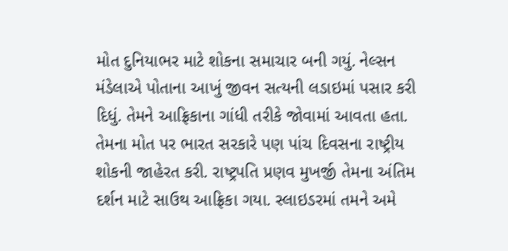મોત દુનિયાભર માટે શોકના સમાચાર બની ગયું. નેલ્સન મંડેલાએ પોતાના આખું જીવન સત્યની લડાઇમાં પસાર કરી દિધું. તેમને આફ્રિકાના ગાંધી તરીકે જોવામાં આવતા હતા. તેમના મોત પર ભારત સરકારે પણ પાંચ દિવસના રાષ્ટ્રીય શોકની જાહેરત કરી. રાષ્ટ્રપતિ પ્રણવ મુખર્જી તેમના અંતિમ દર્શન માટે સાઉથ આફ્રિકા ગયા. સ્લાઇડરમાં તમને અમે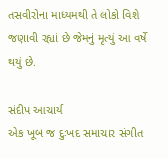તસવીરોના માધ્યમથી તે લોકો વિશે જણાવી રહ્યાં છે જેમનું મૃત્યું આ વર્ષે થયું છે.

સંદીપ આચાર્ય
એક ખૂબ જ દુઃખદ સમાચાર સંગીત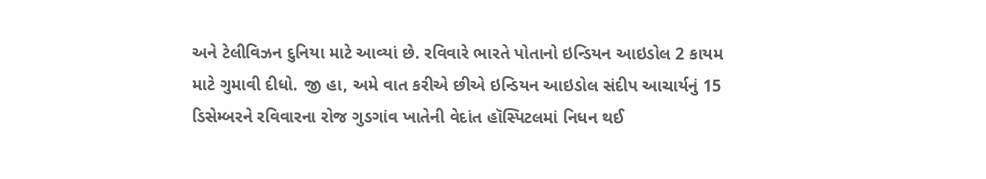અને ટેલીવિઝન દુનિયા માટે આવ્યાં છે. રવિવારે ભારતે પોતાનો ઇન્ડિયન આઇડોલ 2 કાયમ માટે ગુમાવી દીધો. જી હા, અમે વાત કરીએ છીએ ઇન્ડિયન આઇડોલ સંદીપ આચાર્યનું 15 ડિસેમ્બરને રવિવારના રોજ ગુડગાંવ ખાતેની વેદાંત હૉસ્પિટલમાં નિધન થઈ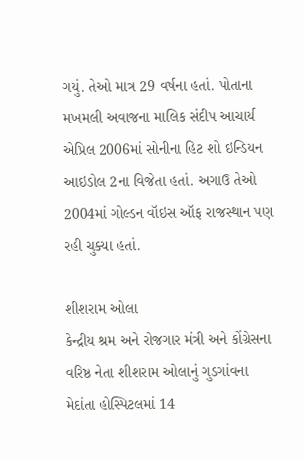ગયું. તેઓ માત્ર 29 વર્ષના હતાં. પોતાના મખમલી અવાજના માલિક સંદીપ આચાર્ય એપ્રિલ 2006માં સોનીના હિટ શો ઇન્ડિયન આઇડોલ 2ના વિજેતા હતાં. અગાઉ તેઓ 2004માં ગોલ્ડન વૉઇસ ઑફ રાજસ્થાન પણ રહી ચુક્યા હતાં.

શીશરામ ઓલા
કેન્દ્રીય શ્રમ અને રોજગાર મંત્રી અને કોંગ્રેસના વરિષ્ઠ નેતા શીશરામ ઓલાનું ગુડગાંવના મેદાંતા હોસ્પિટલમાં 14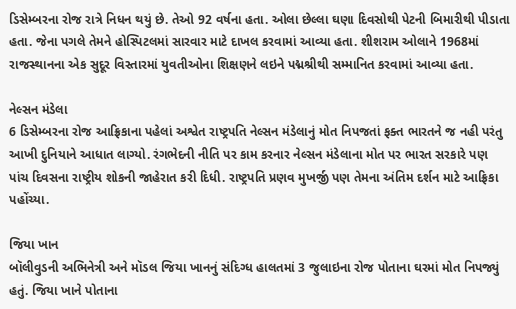ડિસેમ્બરના રોજ રાત્રે નિધન થયું છે. તેઓ 92 વર્ષના હતા. ઓલા છેલ્લા ઘણા દિવસોથી પેટની બિમારીથી પીડાતા હતા. જેના પગલે તેમને હોસ્પિટલમાં સારવાર માટે દાખલ કરવામાં આવ્યા હતા. શીશરામ ઓલાને 1968માં રાજસ્થાનના એક સુદૂર વિસ્તારમાં યુવતીઓના શિક્ષણને લઇને પદ્મશ્રીથી સમ્માનિત કરવામાં આવ્યા હતા.

નેલ્સન મંડેલા
6 ડિસેમ્બરના રોજ આફ્રિકાના પહેલાં અશ્વેત રાષ્ટ્રપતિ નેલ્સન મંડેલાનું મોત નિપજતાં ફક્ત ભારતને જ નહી પરંતુ આખી દુનિયાને આધાત લાગ્યો. રંગભેદની નીતિ પર કામ કરનાર નેલ્સન મંડેલાના મોત પર ભારત સરકારે પણ પાંચ દિવસના રાષ્ટ્રીય શોકની જાહેરાત કરી દિધી. રાષ્ટ્રપતિ પ્રણવ મુખર્જી પણ તેમના અંતિમ દર્શન માટે આફ્રિકા પહોંચ્યા.

જિયા ખાન
બૉલીવુડની અભિનેત્રી અને મૉડલ જિયા ખાનનું સંદિગ્ધ હાલતમાં 3 જુલાઇના રોજ પોતાના ઘરમાં મોત નિપજ્યું હતું. જિયા ખાને પોતાના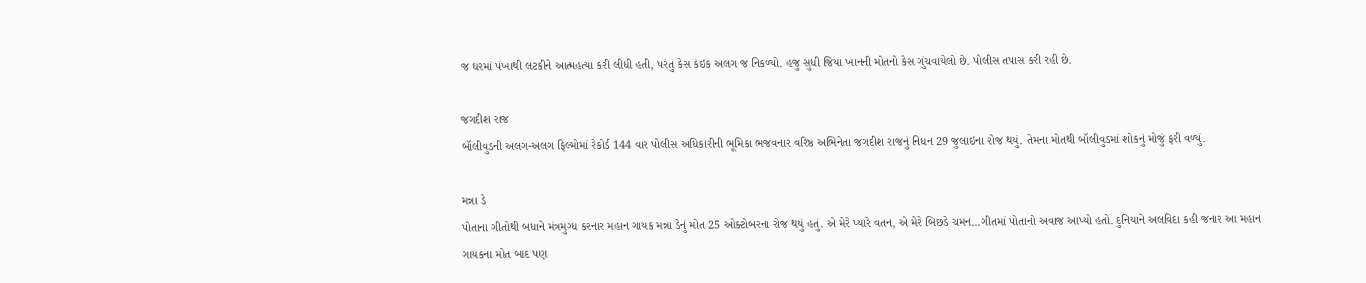જ ઘરમાં પંખાથી લટકીને આત્મહત્યા કરી લીધી હતી, પરંતુ કેસ કંઇક અલગ જ નિકળ્યો. હજુ સુધી જિયા ખાનની મોતનો કેસ ગુંચવાયેલો છે. પોલીસ તપાસ કરી રહી છે.

જગદીશ રાજ
બૉલીવુડની અલગ-અલગ ફિલ્મોમાં રેકોર્ડ 144 વાર પોલીસ અધિકારીની ભૂમિકા ભજવનાર વરિષ્ઠ અભિનેતા જગદીશ રાજનું નિધન 29 જુલાઇના રોજ થયું. તેમના મોતથી બૉલીવુડમાં શોકનું મોજું ફરી વળ્યું.

મન્ના ડે
પોતાના ગીતોથી બધાને મંત્રમુગ્ધ કરનાર મહાન ગાયક મન્ના ડેનું મોત 25 ઓક્ટોબરના રોજ થયું હતું. એ મેરે પ્યારે વતન, એ મેરે બિછડે ચમન...ગીતમાં પોતાનો અવાજ આપ્યો હતો. દુનિયાને અલવિદા કહી જનાર આ મહાન ગાયકના મોત બાદ પણ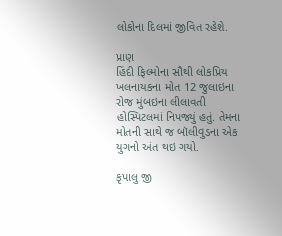લોકોના દિલમાં જીવિત રહેશે.

પ્રાણ
હિંદી ફિલ્મોના સૌથી લોકપ્રિય ખલનાયકના મોત 12 જુલાઇના રોજ મુંબઇના લીલાવતી હોસ્પિટલમાં નિપજ્યું હતું. તેમના મોતની સાથે જ બૉલીવુડના એક યુગનો અંત થઇ ગયો.

કૃપાલુ જી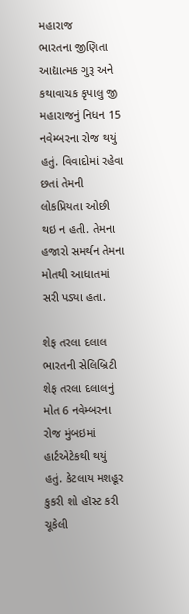મહારાજ
ભારતના જીણિતા આદ્યાત્મક ગુરૂ અને કથાવાચક કૃપાલુ જી મહારાજનું નિધન 15 નવેમ્બરના રોજ થયું હતું. વિવાદોમાં રહેવા છતાં તેમની લોકપ્રિયતા ઓછી થઇ ન હતી. તેમના હજારો સમર્થન તેમના મોતથી આધાતમાં સરી પડ્યા હતા.

શેફ તરલા દલાલ
ભારતની સેલિબ્રિટી શેફ તરલા દલાલનું મોત 6 નવેમ્બરના રોજ મુંબઇમાં હાર્ટએટેકથી થયું હતું. કેટલાય મશહૂર કુકરી શો હૉસ્ટ કરી ચૂકેલી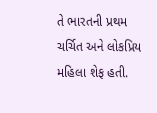તે ભારતની પ્રથમ ચર્ચિત અને લોકપ્રિય મહિલા શેફ હતી.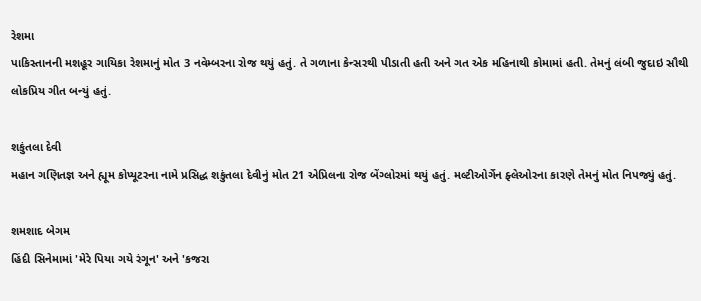રેશમા
પાકિસ્તાનની મશહૂર ગાયિકા રેશમાનું મોત 3 નવેમ્બરના રોજ થયું હતું. તે ગળાના કેન્સરથી પીડાતી હતી અને ગત એક મહિનાથી કોમામાં હતી. તેમનું લંબી જુદાઇ સૌથી લોકપ્રિય ગીત બન્યું હતું.

શકુંતલા દેવી
મહાન ગણિતજ્ઞ અને હ્યૂમ કોપ્યૂટરના નામે પ્રસિદ્ધ શકુંતલા દેવીનું મોત 21 એપ્રિલના રોજ બેંગ્લોરમાં થયું હતું. મલ્ટીઓર્ગેન ફ્લેઓરના કારણે તેમનું મોત નિપજ્યું હતું.

શમશાદ બેગમ
હિંદી સિનેમામાં 'મેરે પિયા ગયે રંગૂન' અને 'કજરા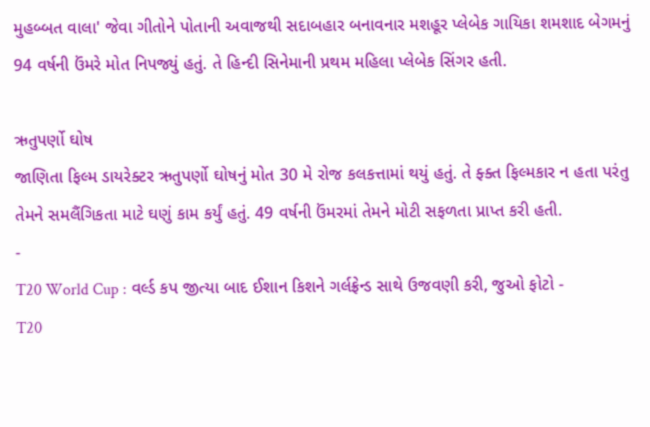મુહબ્બત વાલા' જેવા ગીતોને પોતાની અવાજથી સદાબહાર બનાવનાર મશહૂર પ્લેબેક ગાયિકા શમશાદ બેગમનું 94 વર્ષની ઉંમરે મોત નિપજ્યું હતું. તે હિન્દી સિનેમાની પ્રથમ મહિલા પ્લેબેક સિંગર હતી.

ઋતુપર્ણો ઘોષ
જાણિતા ફિલ્મ ડાયરેક્ટર ઋતુપર્ણો ઘોષનું મોત 30 મે રોજ કલકત્તામાં થયું હતું. તે ફ્ક્ત ફિલ્મકાર ન હતા પરંતુ તેમને સમલૈંગિકતા માટે ઘણું કામ કર્યું હતું. 49 વર્ષની ઉંમરમાં તેમને મોટી સફળતા પ્રાપ્ત કરી હતી.
-
T20 World Cup : વર્લ્ડ કપ જીત્યા બાદ ઈશાન કિશને ગર્લફ્રેન્ડ સાથે ઉજવણી કરી, જુઓ ફોટો -
T20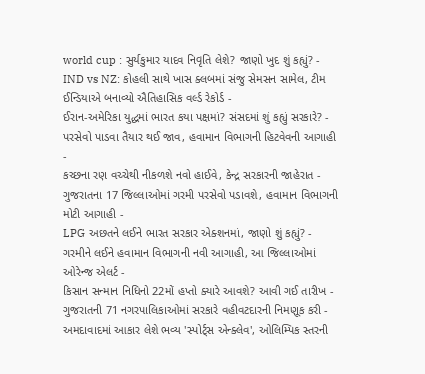world cup : સુર્યકુમાર યાદવ નિવૃતિ લેશે? જાણો ખુદ શું કહ્યું? -
IND vs NZ: કોહલી સાથે ખાસ ક્લબમાં સંજુ સેમસન સામેલ, ટીમ ઈન્ડિયાએ બનાવ્યો ઐતિહાસિક વર્લ્ડ રેકોર્ડ -
ઈરાન-અમેરિકા યુદ્ધમાં ભારત કયા પક્ષમાં? સંસદમાં શું કહ્યું સરકારે? -
પરસેવો પાડવા તૈયાર થઈ જાવ, હવામાન વિભાગની હિટવેવની આગાહી -
કચ્છના રણ વચ્ચેથી નીકળશે નવો હાઈવે, કેન્દ્ર સરકારની જાહેરાત -
ગુજરાતના 17 જિલ્લાઓમાં ગરમી પરસેવો પડાવશે, હવામાન વિભાગની મોટી આગાહી -
LPG અછતને લઈને ભારત સરકાર એક્શનમાં, જાણો શું કહ્યું? -
ગરમીને લઈને હવામાન વિભાગની નવી આગાહી, આ જિલ્લાઓમાં ઓરેન્જ એલર્ટ -
કિસાન સન્માન નિધિનો 22મોં હપ્તો ક્યારે આવશે? આવી ગઈ તારીખ -
ગુજરાતની 71 નગરપાલિકાઓમાં સરકારે વહીવટદારની નિમણૂક કરી -
અમદાવાદમાં આકાર લેશે ભવ્ય 'સ્પોર્ટ્સ એન્ક્લેવ', ઓલિમ્પિક સ્તરની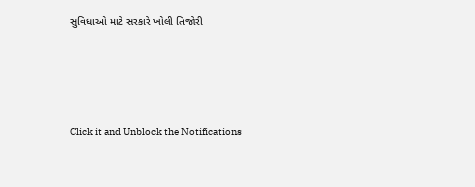સુવિધાઓ માટે સરકારે ખોલી તિજોરી




Click it and Unblock the Notifications